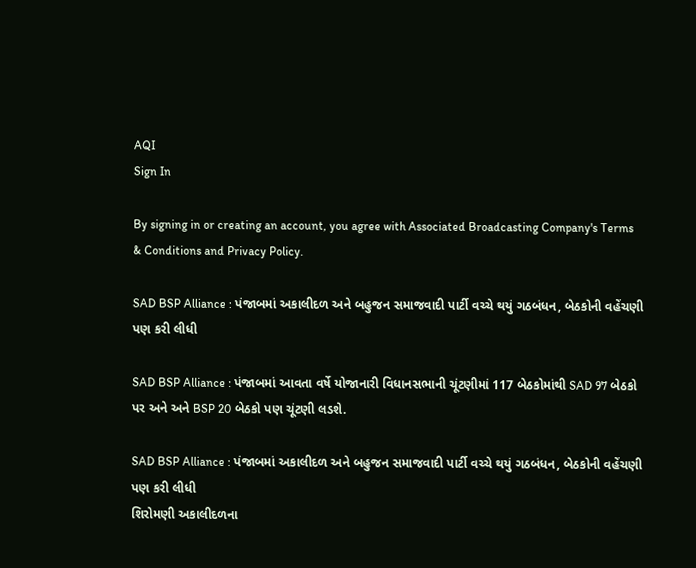AQI
Sign In

By signing in or creating an account, you agree with Associated Broadcasting Company's Terms & Conditions and Privacy Policy.

SAD BSP Alliance : પંજાબમાં અકાલીદળ અને બહુજન સમાજવાદી પાર્ટી વચ્ચે થયું ગઠબંધન, બેઠકોની વહેંચણી પણ કરી લીધી

SAD BSP Alliance : પંજાબમાં આવતા વર્ષે યોજાનારી વિધાનસભાની ચૂંટણીમાં 117 બેઠકોમાંથી SAD 97 બેઠકો પર અને અને BSP 20 બેઠકો પણ ચૂંટણી લડશે.

SAD BSP Alliance : પંજાબમાં અકાલીદળ અને બહુજન સમાજવાદી પાર્ટી વચ્ચે થયું ગઠબંધન, બેઠકોની વહેંચણી પણ કરી લીધી
શિરોમણી અકાલીદળના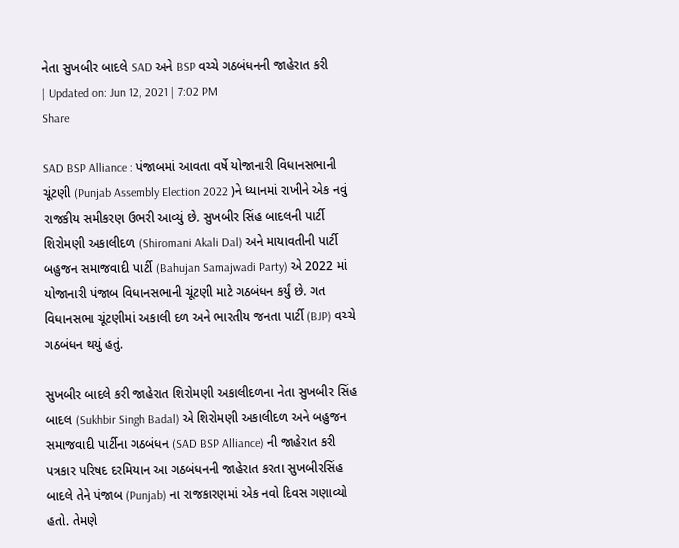નેતા સુખબીર બાદલે SAD અને BSP વચ્ચે ગઠબંધનની જાહેરાત કરી
| Updated on: Jun 12, 2021 | 7:02 PM
Share

SAD BSP Alliance : પંજાબમાં આવતા વર્ષે યોજાનારી વિધાનસભાની ચૂંટણી (Punjab Assembly Election 2022 )ને ધ્યાનમાં રાખીને એક નવું રાજકીય સમીકરણ ઉભરી આવ્યું છે. સુખબીર સિંહ બાદલની પાર્ટી શિરોમણી અકાલીદળ (Shiromani Akali Dal) અને માયાવતીની પાર્ટી બહુજન સમાજવાદી પાર્ટી (Bahujan Samajwadi Party) એ 2022 માં યોજાનારી પંજાબ વિધાનસભાની ચૂંટણી માટે ગઠબંધન કર્યું છે. ગત વિધાનસભા ચૂંટણીમાં અકાલી દળ અને ભારતીય જનતા પાર્ટી (BJP) વચ્ચે ગઠબંધન થયું હતું.

સુખબીર બાદલે કરી જાહેરાત શિરોમણી અકાલીદળના નેતા સુખબીર સિંહ બાદલ (Sukhbir Singh Badal) એ શિરોમણી અકાલીદળ અને બહુજન સમાજવાદી પાર્ટીના ગઠબંધન (SAD BSP Alliance) ની જાહેરાત કરી પત્રકાર પરિષદ દરમિયાન આ ગઠબંધનની જાહેરાત કરતા સુખબીરસિંહ બાદલે તેને પંજાબ (Punjab) ના રાજકારણમાં એક નવો દિવસ ગણાવ્યો હતો. તેમણે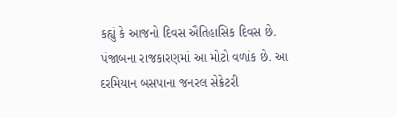કહ્યું કે આજનો દિવસ ઐતિહાસિક દિવસ છે. પંજાબના રાજકારણમાં આ મોટો વળાંક છે. આ દરમિયાન બસપાના જનરલ સેક્રેટરી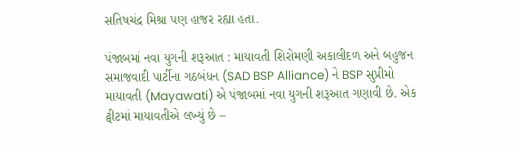સતિષચંદ્ર મિશ્રા પણ હાજર રહ્યા હતા.

પંજાબમાં નવા યુગની શરૂઆત : માયાવતી શિરોમણી અકાલીદળ અને બહુજન સમાજવાદી પાર્ટીના ગઠબંધન (SAD BSP Alliance) ને BSP સુપ્રીમો માયાવતી (Mayawati) એ પંજાબમાં નવા યુગની શરૂઆત ગણાવી છે. એક ટ્વીટમાં માયાવતીએ લખ્યું છે –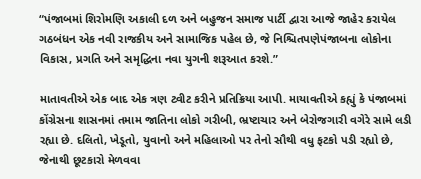“પંજાબમાં શિરોમણિ અકાલી દળ અને બહુજન સમાજ પાર્ટી દ્વારા આજે જાહેર કરાયેલ ગઠબંધન એક નવી રાજકીય અને સામાજિક પહેલ છે, જે નિશ્ચિતપણેપંજાબના લોકોના વિકાસ, પ્રગતિ અને સમૃદ્ધિના નવા યુગની શરૂઆત કરશે.”

માતાવતીએ એક બાદ એક ત્રણ ટ્વીટ કરીને પ્રતિક્રિયા આપી. માયાવતીએ કહ્યું કે પંજાબમાં કોંગ્રેસના શાસનમાં તમામ જાતિના લોકો ગરીબી, ભ્રષ્ટાચાર અને બેરોજગારી વગેરે સામે લડી રહ્યા છે. દલિતો, ખેડૂતો, યુવાનો અને મહિલાઓ પર તેનો સૌથી વધુ ફટકો પડી રહ્યો છે, જેનાથી છૂટકારો મેળવવા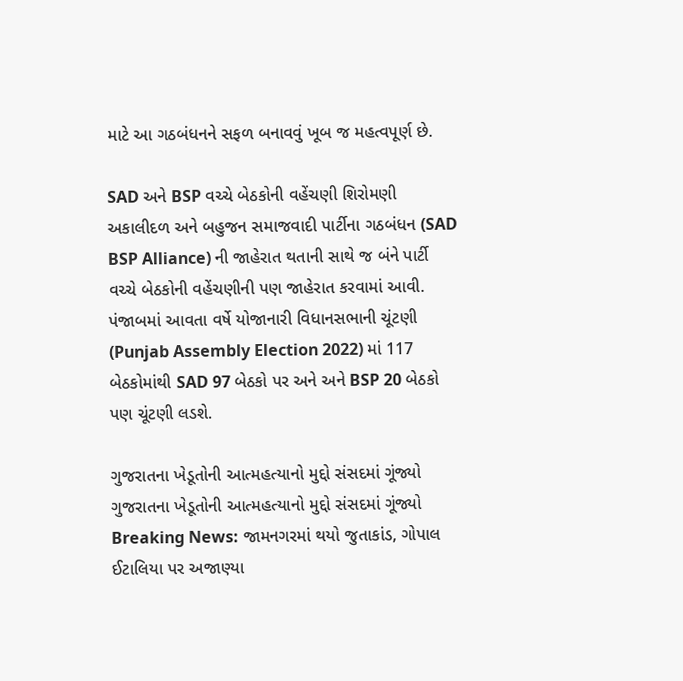માટે આ ગઠબંધનને સફળ બનાવવું ખૂબ જ મહત્વપૂર્ણ છે.

SAD અને BSP વચ્ચે બેઠકોની વહેંચણી શિરોમણી અકાલીદળ અને બહુજન સમાજવાદી પાર્ટીના ગઠબંધન (SAD BSP Alliance) ની જાહેરાત થતાની સાથે જ બંને પાર્ટી વચ્ચે બેઠકોની વહેંચણીની પણ જાહેરાત કરવામાં આવી. પંજાબમાં આવતા વર્ષે યોજાનારી વિધાનસભાની ચૂંટણી (Punjab Assembly Election 2022) માં 117 બેઠકોમાંથી SAD 97 બેઠકો પર અને અને BSP 20 બેઠકો પણ ચૂંટણી લડશે.

ગુજરાતના ખેડૂતોની આત્મહત્યાનો મુદ્દો સંસદમાં ગૂંજ્યો
ગુજરાતના ખેડૂતોની આત્મહત્યાનો મુદ્દો સંસદમાં ગૂંજ્યો
Breaking News: જામનગરમાં થયો જુતાકાંડ, ગોપાલ ઈટાલિયા પર અજાણ્યા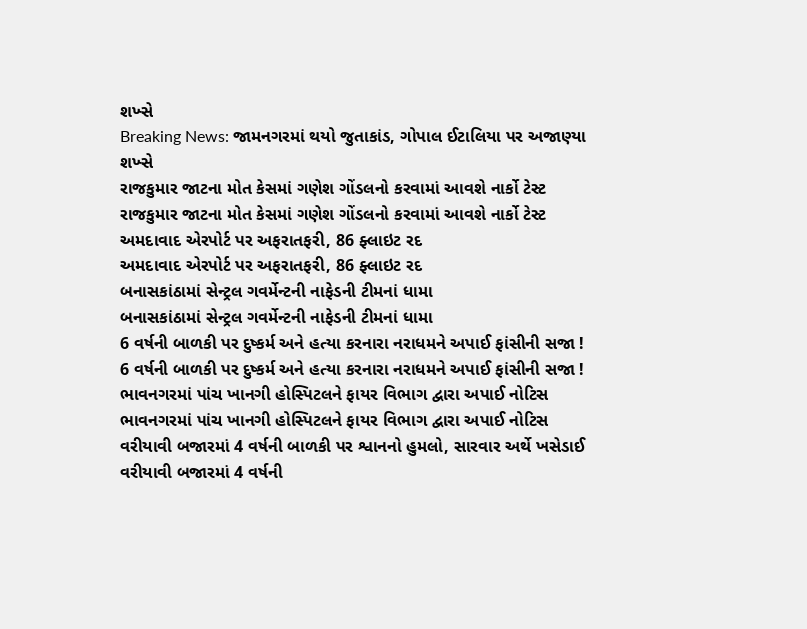શખ્સે
Breaking News: જામનગરમાં થયો જુતાકાંડ, ગોપાલ ઈટાલિયા પર અજાણ્યા શખ્સે
રાજકુમાર જાટના મોત કેસમાં ગણેશ ગોંડલનો કરવામાં આવશે નાર્કો ટેસ્ટ
રાજકુમાર જાટના મોત કેસમાં ગણેશ ગોંડલનો કરવામાં આવશે નાર્કો ટેસ્ટ
અમદાવાદ એરપોર્ટ પર અફરાતફરી, 86 ફ્લાઇટ રદ
અમદાવાદ એરપોર્ટ પર અફરાતફરી, 86 ફ્લાઇટ રદ
બનાસકાંઠામાં સેન્ટ્રલ ગવર્મેન્ટની નાફેડની ટીમનાં ધામા
બનાસકાંઠામાં સેન્ટ્રલ ગવર્મેન્ટની નાફેડની ટીમનાં ધામા
6 વર્ષની બાળકી પર દુષ્કર્મ અને હત્યા કરનારા નરાધમને અપાઈ ફાંસીની સજા !
6 વર્ષની બાળકી પર દુષ્કર્મ અને હત્યા કરનારા નરાધમને અપાઈ ફાંસીની સજા !
ભાવનગરમાં પાંચ ખાનગી હોસ્પિટલને ફાયર વિભાગ દ્વારા અપાઈ નોટિસ
ભાવનગરમાં પાંચ ખાનગી હોસ્પિટલને ફાયર વિભાગ દ્વારા અપાઈ નોટિસ
વરીયાવી બજારમાં 4 વર્ષની બાળકી પર શ્વાનનો હુમલો, સારવાર અર્થે ખસેડાઈ
વરીયાવી બજારમાં 4 વર્ષની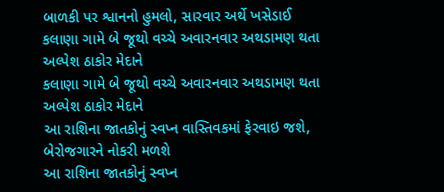બાળકી પર શ્વાનનો હુમલો, સારવાર અર્થે ખસેડાઈ
કલાણા ગામે બે જૂથો વચ્ચે અવારનવાર અથડામણ થતા અલ્પેશ ઠાકોર મેદાને
કલાણા ગામે બે જૂથો વચ્ચે અવારનવાર અથડામણ થતા અલ્પેશ ઠાકોર મેદાને
આ રાશિના જાતકોનું સ્વપ્ન વાસ્તિવકમાં ફેરવાઇ જશે, બેરોજગારને નોકરી મળશે
આ રાશિના જાતકોનું સ્વપ્ન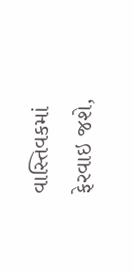વાસ્તિવકમાં ફેરવાઇ જશે,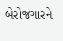બેરોજગારને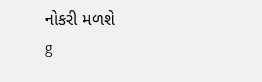નોકરી મળશે
g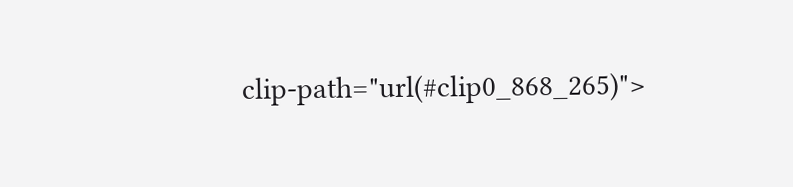clip-path="url(#clip0_868_265)">